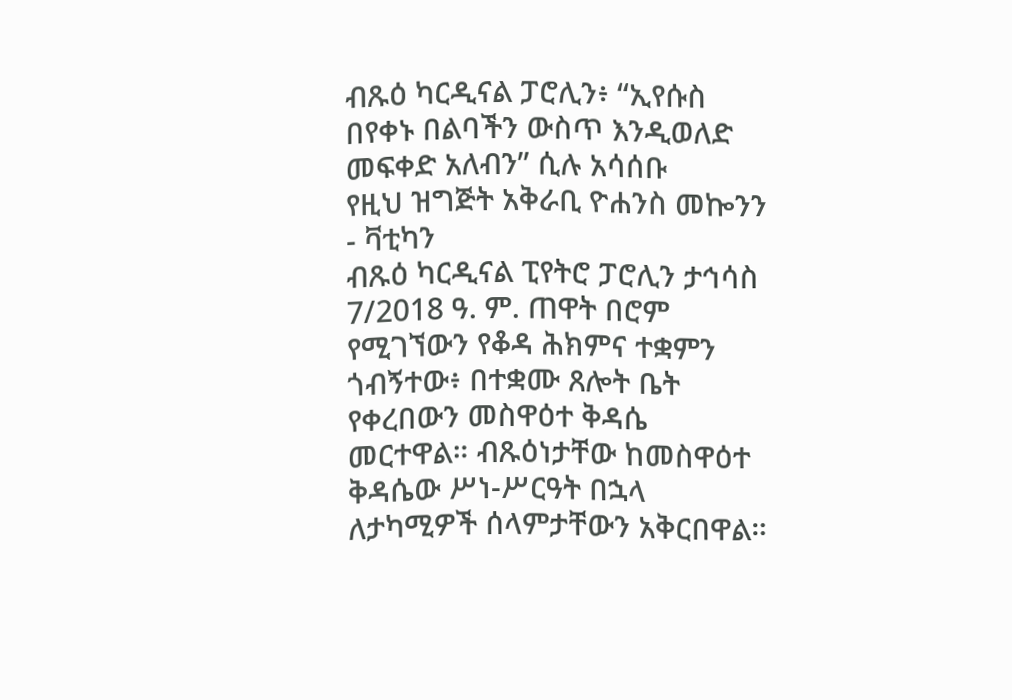ብጹዕ ካርዲናል ፓሮሊን፥ “ኢየሱስ በየቀኑ በልባችን ውስጥ እንዲወለድ መፍቀድ አለብን” ሲሉ አሳሰቡ
የዚህ ዝግጅት አቅራቢ ዮሐንስ መኰንን - ቫቲካን
ብጹዕ ካርዲናል ፒየትሮ ፓሮሊን ታኅሳስ 7/2018 ዓ. ም. ጠዋት በሮም የሚገኘውን የቆዳ ሕክምና ተቋምን ጎብኝተው፥ በተቋሙ ጸሎት ቤት የቀረበውን መስዋዕተ ቅዳሴ መርተዋል። ብጹዕነታቸው ከመስዋዕተ ቅዳሴው ሥነ-ሥርዓት በኋላ ለታካሚዎች ሰላምታቸውን አቅርበዋል።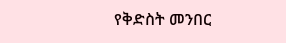የቅድስት መንበር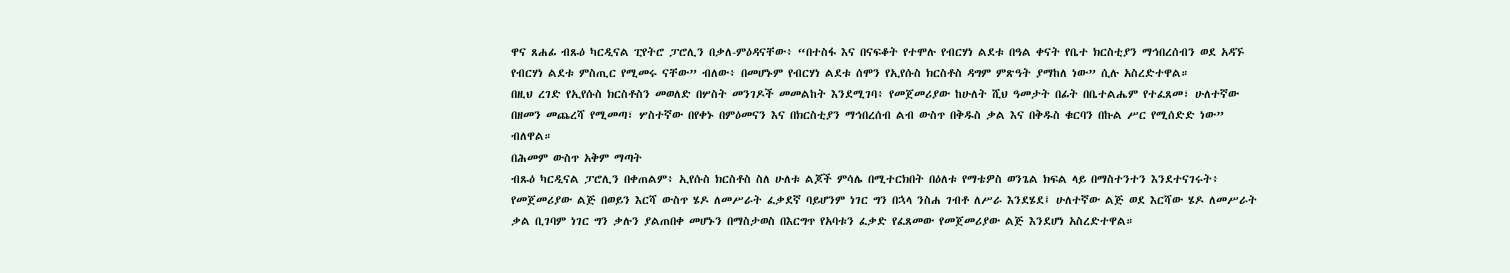ዋና ጸሐፊ ብጹዕ ካርዲናል ፒየትሮ ፓሮሊን በቃለ-ምዕዳናቸው፥ “በተስፋ እና በናፍቆት የተሞሉ የብርሃነ ልደቱ በዓል ቀናት የቤተ ክርስቲያን ማኅበረሰብን ወደ አዳኙ የብርሃነ ልደቱ ምስጢር የሚመሩ ናቸው” ብለው፥ በመሆኑም የብርሃነ ልደቱ ሰሞን የኢየሱስ ክርስቶስ ዳግም ምጽዓት ያማከለ ነው” ሲሉ አስረድተዋል።
በዚህ ረገድ የኢየሱስ ክርስቶስን መወለድ በሦስት መንገዶች መመልከት እንደሚገባ፥ የመጀመሪያው ከሁለት ሺህ ዓመታት በፊት በቤተልሔም የተፈጸመ፣ ሁለተኛው በዘመን መጨረሻ የሚመጣ፣ ሦስተኛው በየቀኑ በምዕመናን እና በክርስቲያን ማኅበረሰብ ልብ ውስጥ በቅዱስ ቃል እና በቅዱስ ቁርባን በኩል ሥር የሚሰድድ ነው” ብለዋል።
በሕመም ውስጥ አቅም ማጣት
ብጹዕ ካርዲናል ፓሮሊን በቀጠልም፥ ኢየሱስ ክርስቶስ ስለ ሁለቱ ልጆች ምሳሌ በሚተርክበት በዕለቱ የማቴዎስ ወንጌል ክፍል ላይ በማስተንተን እንደተናገሩት፥ የመጀመሪያው ልጅ በወይን እርሻ ውስጥ ሄዶ ለመሥራት ፈቃደኛ ባይሆንም ነገር ግን በኋላ ንስሐ ገብቶ ለሥራ እንደሄደ፤ ሁለተኛው ልጅ ወደ እርሻው ሄዶ ለመሥራት ቃል ቢገባም ነገር ግን ቃሉን ያልጠበቀ መሆኑን በማስታወስ በእርግጥ የአባቱን ፈቃድ የፈጸመው የመጀመሪያው ልጅ እንደሆነ አስረድተዋል።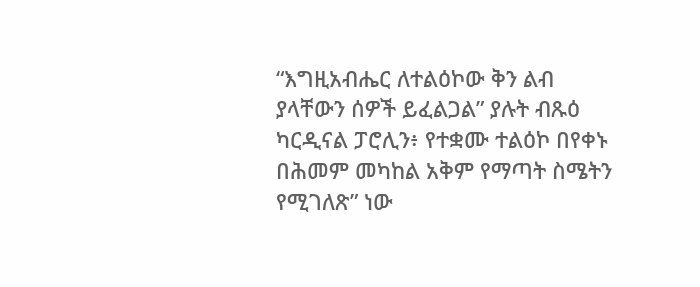“እግዚአብሔር ለተልዕኮው ቅን ልብ ያላቸውን ሰዎች ይፈልጋል” ያሉት ብጹዕ ካርዲናል ፓሮሊን፥ የተቋሙ ተልዕኮ በየቀኑ በሕመም መካከል አቅም የማጣት ስሜትን የሚገለጽ” ነው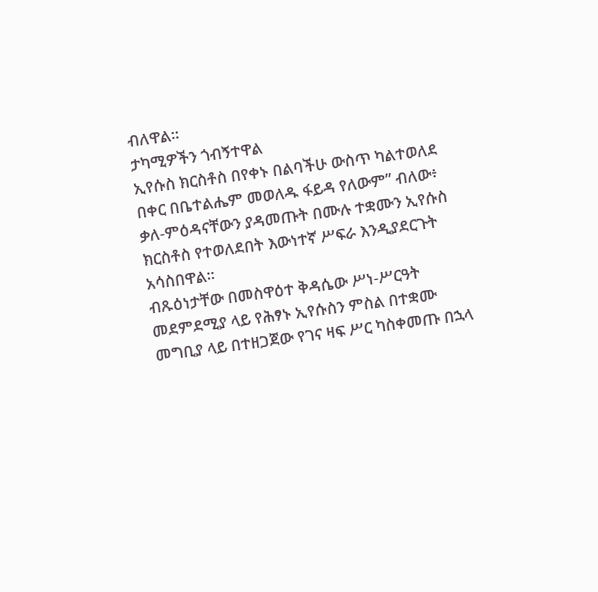ብለዋል።
ታካሚዎችን ጎብኝተዋል
ኢየሱስ ክርስቶስ በየቀኑ በልባችሁ ውስጥ ካልተወለደ በቀር በቤተልሔም መወለዱ ፋይዳ የለውም” ብለው፥ ቃለ-ምዕዳናቸውን ያዳመጡት በሙሉ ተቋሙን ኢየሱስ ክርስቶስ የተወለደበት እውነተኛ ሥፍራ እንዲያደርጉት አሳስበዋል።
ብጹዕነታቸው በመስዋዕተ ቅዳሴው ሥነ-ሥርዓት መደምደሚያ ላይ የሕፃኑ ኢየሱስን ምስል በተቋሙ መግቢያ ላይ በተዘጋጀው የገና ዛፍ ሥር ካስቀመጡ በኋላ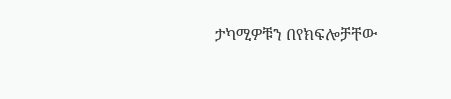ታካሚዎቹን በየክፍሎቻቸው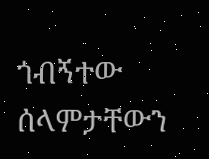ጎብኝተው ሰላምታቸውን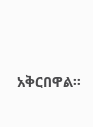አቅርበዋል።